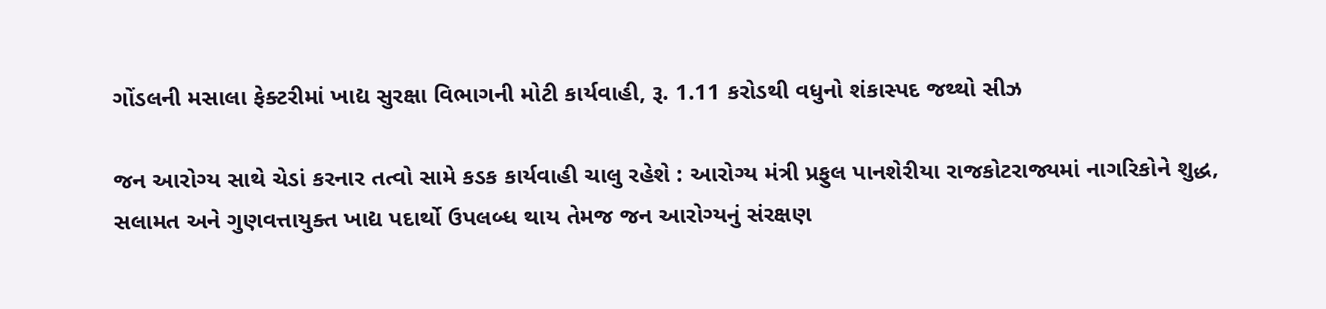ગોંડલની મસાલા ફેક્ટરીમાં ખાદ્ય સુરક્ષા વિભાગની મોટી કાર્યવાહી, રૂ. 1.11 કરોડથી વધુનો શંકાસ્પદ જથ્થો સીઝ

જન આરોગ્ય સાથે ચેડાં કરનાર તત્વો સામે કડક કાર્યવાહી ચાલુ રહેશે : આરોગ્ય મંત્રી પ્રફુલ પાનશેરીયા રાજકોટરાજ્યમાં નાગરિકોને શુદ્ધ, સલામત અને ગુણવત્તાયુક્ત ખાદ્ય પદાર્થો ઉપલબ્ધ થાય તેમજ જન આરોગ્યનું સંરક્ષણ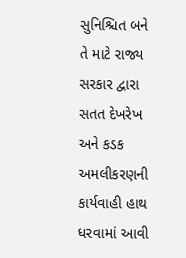સુનિશ્ચિત બને તે માટે રાજ્ય સરકાર દ્વારા સતત દેખરેખ અને કડક અમલીકરણની કાર્યવાહી હાથ ધરવામાં આવી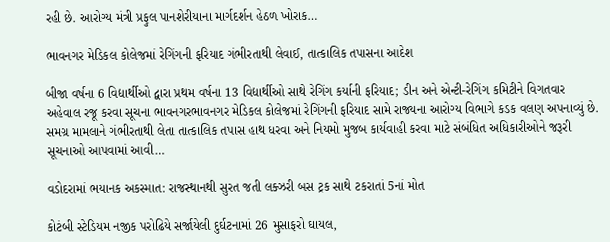રહી છે. આરોગ્ય મંત્રી પ્રફુલ પાનશેરીયાના માર્ગદર્શન હેઠળ ખોરાક…

ભાવનગર મેડિકલ કોલેજમાં રેગિંગની ફરિયાદ ગંભીરતાથી લેવાઈ, તાત્કાલિક તપાસના આદેશ

બીજા વર્ષના 6 વિદ્યાર્થીઓ દ્વારા પ્રથમ વર્ષના 13 વિદ્યાર્થીઓ સાથે રેગિંગ કર્યાની ફરિયાદ; ડીન અને એન્ટી-રેગિંગ કમિટીને વિગતવાર અહેવાલ રજૂ કરવા સૂચના ભાવનગરભાવનગર મેડિકલ કોલેજમાં રેગિંગની ફરિયાદ સામે રાજ્યના આરોગ્ય વિભાગે કડક વલણ અપનાવ્યું છે. સમગ્ર મામલાને ગંભીરતાથી લેતા તાત્કાલિક તપાસ હાથ ધરવા અને નિયમો મુજબ કાર્યવાહી કરવા માટે સંબંધિત અધિકારીઓને જરૂરી સૂચનાઓ આપવામાં આવી…

વડોદરામાં ભયાનક અકસ્માત: રાજસ્થાનથી સુરત જતી લક્ઝરી બસ ટ્રક સાથે ટકરાતાં 5નાં મોત

કોટંબી સ્ટેડિયમ નજીક પરોઢિયે સર્જાયેલી દુર્ઘટનામાં 26 મુસાફરો ઘાયલ,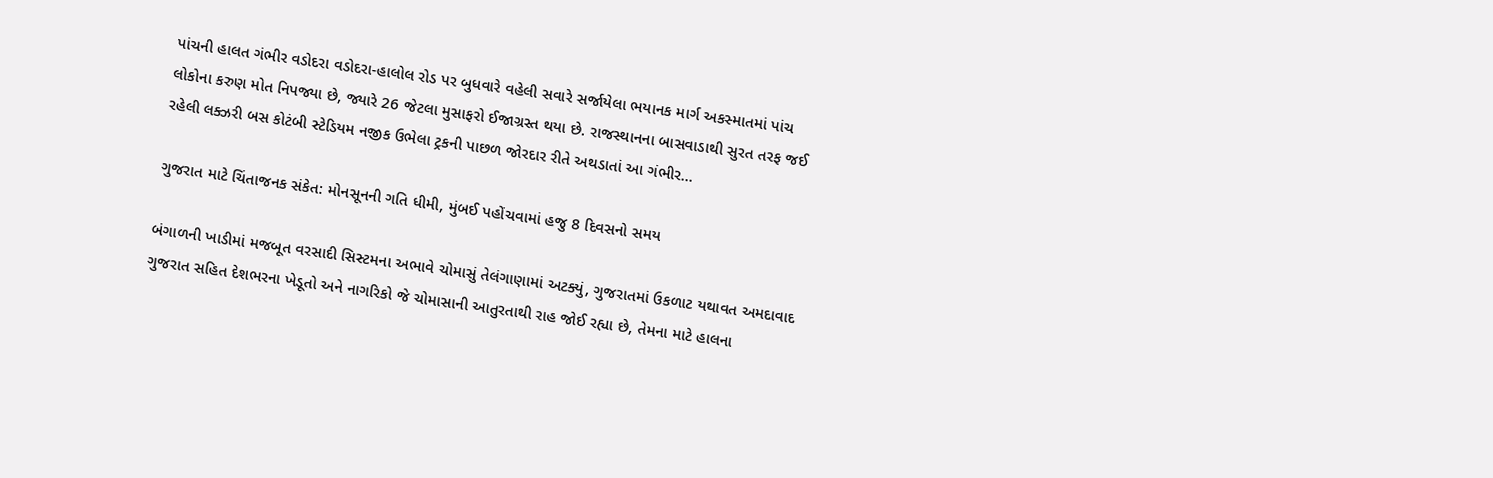પાંચની હાલત ગંભીર વડોદરા વડોદરા-હાલોલ રોડ પર બુધવારે વહેલી સવારે સર્જાયેલા ભયાનક માર્ગ અકસ્માતમાં પાંચ લોકોના કરુણ મોત નિપજ્યા છે, જ્યારે 26 જેટલા મુસાફરો ઈજાગ્રસ્ત થયા છે. રાજસ્થાનના બાસવાડાથી સુરત તરફ જઈ રહેલી લક્ઝરી બસ કોટંબી સ્ટેડિયમ નજીક ઉભેલા ટ્રકની પાછળ જોરદાર રીતે અથડાતાં આ ગંભીર…

ગુજરાત માટે ચિંતાજનક સંકેત: મોનસૂનની ગતિ ધીમી, મુંબઈ પહોંચવામાં હજુ 8 દિવસનો સમય

બંગાળની ખાડીમાં મજબૂત વરસાદી સિસ્ટમના અભાવે ચોમાસું તેલંગાણામાં અટક્યું, ગુજરાતમાં ઉકળાટ યથાવત અમદાવાદ ગુજરાત સહિત દેશભરના ખેડૂતો અને નાગરિકો જે ચોમાસાની આતુરતાથી રાહ જોઈ રહ્યા છે, તેમના માટે હાલના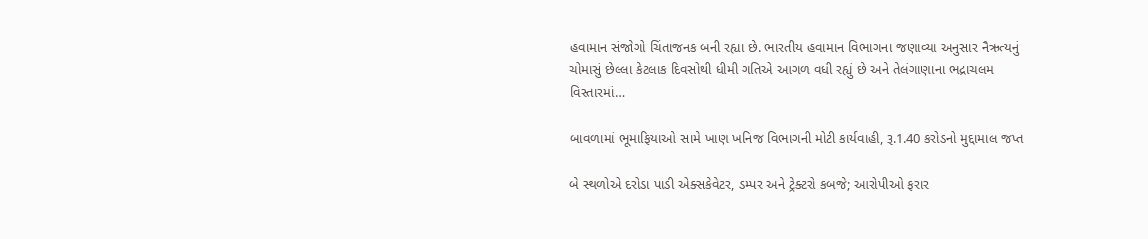હવામાન સંજોગો ચિંતાજનક બની રહ્યા છે. ભારતીય હવામાન વિભાગના જણાવ્યા અનુસાર નૈઋત્યનું ચોમાસું છેલ્લા કેટલાક દિવસોથી ધીમી ગતિએ આગળ વધી રહ્યું છે અને તેલંગાણાના ભદ્રાચલમ વિસ્તારમાં…

બાવળામાં ભૂમાફિયાઓ સામે ખાણ ખનિજ વિભાગની મોટી કાર્યવાહી, રૂ.1.40 કરોડનો મુદ્દામાલ જપ્ત

બે સ્થળોએ દરોડા પાડી એક્સકેવેટર, ડમ્પર અને ટ્રેક્ટરો કબજે; આરોપીઓ ફરાર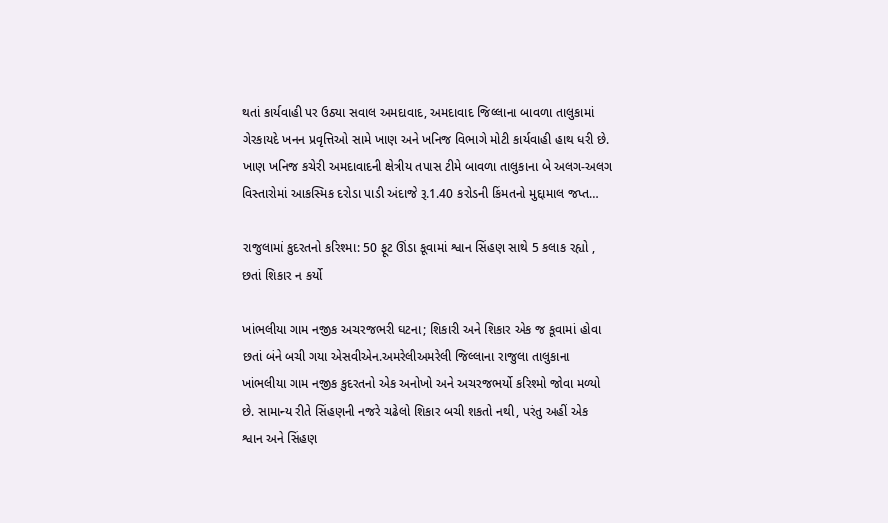થતાં કાર્યવાહી પર ઉઠ્યા સવાલ અમદાવાદ, અમદાવાદ જિલ્લાના બાવળા તાલુકામાં ગેરકાયદે ખનન પ્રવૃત્તિઓ સામે ખાણ અને ખનિજ વિભાગે મોટી કાર્યવાહી હાથ ધરી છે. ખાણ ખનિજ કચેરી અમદાવાદની ક્ષેત્રીય તપાસ ટીમે બાવળા તાલુકાના બે અલગ-અલગ વિસ્તારોમાં આકસ્મિક દરોડા પાડી અંદાજે રૂ.1.40 કરોડની કિંમતનો મુદ્દામાલ જપ્ત…

રાજુલામાં કુદરતનો કરિશ્મા: 50 ફૂટ ઊંડા કૂવામાં શ્વાન સિંહણ સાથે 5 કલાક રહ્યો , છતાં શિકાર ન કર્યો

ખાંભલીયા ગામ નજીક અચરજભરી ઘટના; શિકારી અને શિકાર એક જ કૂવામાં હોવા છતાં બંને બચી ગયા એસવીએન.અમરેલીઅમરેલી જિલ્લાના રાજુલા તાલુકાના ખાંભલીયા ગામ નજીક કુદરતનો એક અનોખો અને અચરજભર્યો કરિશ્મો જોવા મળ્યો છે. સામાન્ય રીતે સિંહણની નજરે ચઢેલો શિકાર બચી શકતો નથી, પરંતુ અહીં એક શ્વાન અને સિંહણ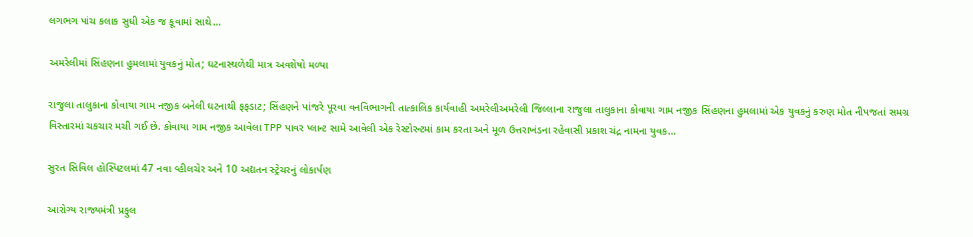લગભગ પાંચ કલાક સુધી એક જ કૂવામાં સાથે…

અમરેલીમાં સિંહણના હુમલામાં યુવકનું મોત; ઘટનાસ્થળેથી માત્ર અવશેષો મળ્યા

રાજુલા તાલુકાના કોવાયા ગામ નજીક બનેલી ઘટનાથી ફફડાટ; સિંહણને પાંજરે પૂરવા વનવિભાગની તાત્કાલિક કાર્યવાહી અમરેલીઅમરેલી જિલ્લાના રાજુલા તાલુકાના કોવાયા ગામ નજીક સિંહણના હુમલામાં એક યુવકનું કરુણ મોત નીપજતાં સમગ્ર વિસ્તારમાં ચકચાર મચી ગઈ છે. કોવાયા ગામ નજીક આવેલા TPP પાવર પ્લાન્ટ સામે આવેલી એક રેસ્ટોરન્ટમાં કામ કરતા અને મૂળ ઉત્તરાખંડના રહેવાસી પ્રકાશ ચંદ્ર નામના યુવક…

સુરત સિવિલ હોસ્પિટલમાં 47 નવા વ્હીલચેર અને 10 અદ્યતન સ્ટ્રેચરનું લોકાર્પણ

આરોગ્ય રાજ્યમંત્રી પ્રફુલ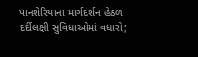પાનશેરિયાના માર્ગદર્શન હેઠળ દર્દીલક્ષી સુવિધાઓમાં વધારો;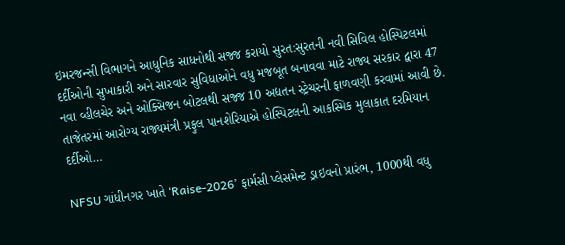ઇમરજન્સી વિભાગને આધુનિક સાધનોથી સજ્જ કરાયો સુરત:સુરતની નવી સિવિલ હોસ્પિટલમાં દર્દીઓની સુખાકારી અને સારવાર સુવિધાઓને વધુ મજબૂત બનાવવા માટે રાજ્ય સરકાર દ્વારા 47 નવા વ્હીલચેર અને ઓક્સિજન બોટલથી સજ્જ 10 અદ્યતન સ્ટ્રેચરની ફાળવણી કરવામાં આવી છે. તાજેતરમાં આરોગ્ય રાજ્યમંત્રી પ્રફુલ પાનશેરિયાએ હોસ્પિટલની આકસ્મિક મુલાકાત દરમિયાન દર્દીઓ…

NFSU ગાંધીનગર ખાતે ‘Raise-2026’ ફાર્મસી પ્લેસમેન્ટ ડ્રાઇવનો પ્રારંભ, 1000થી વધુ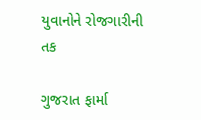યુવાનોને રોજગારીની તક

ગુજરાત ફાર્મા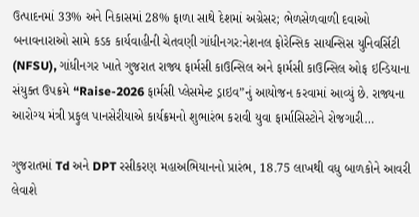ઉત્પાદનમાં 33% અને નિકાસમાં 28% ફાળા સાથે દેશમાં અગ્રેસર; ભેળસેળવાળી દવાઓ બનાવનારાઓ સામે કડક કાર્યવાહીની ચેતવણી ગાંધીનગર:નેશનલ ફોરેન્સિક સાયન્સિસ યુનિવર્સિટી (NFSU), ગાંધીનગર ખાતે ગુજરાત રાજ્ય ફાર્મસી કાઉન્સિલ અને ફાર્મસી કાઉન્સિલ ઓફ ઇન્ડિયાના સંયુક્ત ઉપક્રમે “Raise-2026 ફાર્મસી પ્લેસમેન્ટ ડ્રાઇવ”નું આયોજન કરવામાં આવ્યું છે. રાજ્યના આરોગ્ય મંત્રી પ્રફુલ પાનસેરીયાએ કાર્યક્રમનો શુભારંભ કરાવી યુવા ફાર્માસિસ્ટોને રોજગારી…

ગુજરાતમાં Td અને DPT રસીકરણ મહાઅભિયાનનો પ્રારંભ, 18.75 લાખથી વધુ બાળકોને આવરી લેવાશે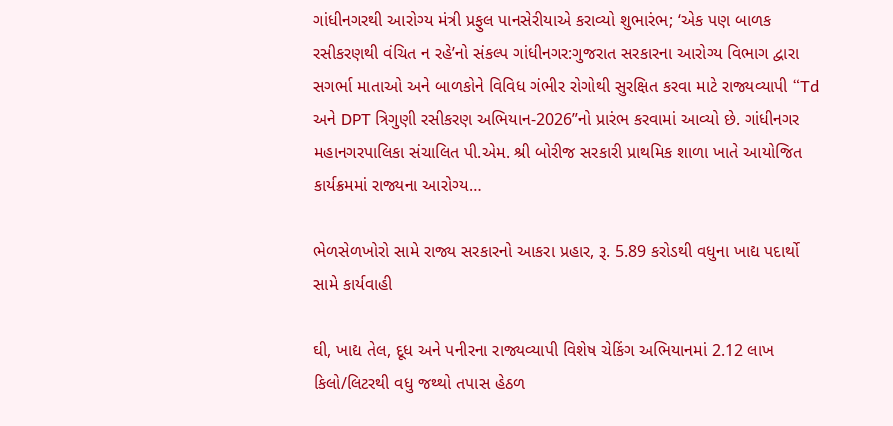ગાંધીનગરથી આરોગ્ય મંત્રી પ્રફુલ પાનસેરીયાએ કરાવ્યો શુભારંભ; ‘એક પણ બાળક રસીકરણથી વંચિત ન રહે’નો સંકલ્પ ગાંધીનગર:ગુજરાત સરકારના આરોગ્ય વિભાગ દ્વારા સગર્ભા માતાઓ અને બાળકોને વિવિધ ગંભીર રોગોથી સુરક્ષિત કરવા માટે રાજ્યવ્યાપી “Td અને DPT ત્રિગુણી રસીકરણ અભિયાન-2026”નો પ્રારંભ કરવામાં આવ્યો છે. ગાંધીનગર મહાનગરપાલિકા સંચાલિત પી.એમ. શ્રી બોરીજ સરકારી પ્રાથમિક શાળા ખાતે આયોજિત કાર્યક્રમમાં રાજ્યના આરોગ્ય…

ભેળસેળખોરો સામે રાજ્ય સરકારનો આકરા પ્રહાર, રૂ. 5.89 કરોડથી વધુના ખાદ્ય પદાર્થો સામે કાર્યવાહી

ઘી, ખાદ્ય તેલ, દૂધ અને પનીરના રાજ્યવ્યાપી વિશેષ ચેકિંગ અભિયાનમાં 2.12 લાખ કિલો/લિટરથી વધુ જથ્થો તપાસ હેઠળ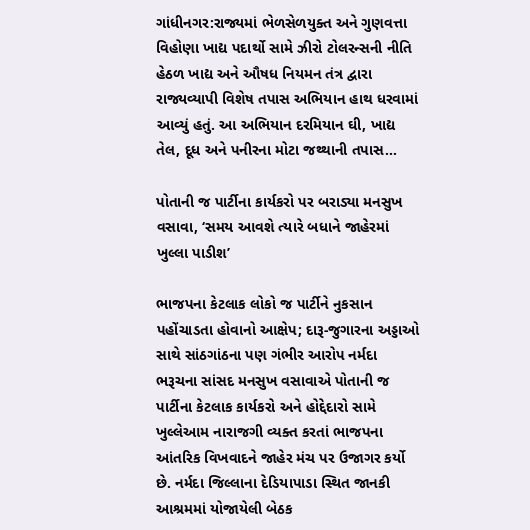ગાંધીનગર:રાજ્યમાં ભેળસેળયુક્ત અને ગુણવત્તા વિહોણા ખાદ્ય પદાર્થો સામે ઝીરો ટોલરન્સની નીતિ હેઠળ ખાદ્ય અને ઔષધ નિયમન તંત્ર દ્વારા રાજ્યવ્યાપી વિશેષ તપાસ અભિયાન હાથ ધરવામાં આવ્યું હતું. આ અભિયાન દરમિયાન ઘી, ખાદ્ય તેલ, દૂધ અને પનીરના મોટા જથ્થાની તપાસ…

પોતાની જ પાર્ટીના કાર્યકરો પર બરાડ્યા મનસુખ વસાવા, ‘સમય આવશે ત્યારે બધાને જાહેરમાં ખુલ્લા પાડીશ’

ભાજપના કેટલાક લોકો જ પાર્ટીને નુકસાન પહોંચાડતા હોવાનો આક્ષેપ; દારૂ-જુગારના અડ્ડાઓ સાથે સાંઠગાંઠના પણ ગંભીર આરોપ નર્મદા ભરૂચના સાંસદ મનસુખ વસાવાએ પોતાની જ પાર્ટીના કેટલાક કાર્યકરો અને હોદ્દેદારો સામે ખુલ્લેઆમ નારાજગી વ્યક્ત કરતાં ભાજપના આંતરિક વિખવાદને જાહેર મંચ પર ઉજાગર કર્યો છે. નર્મદા જિલ્લાના દેડિયાપાડા સ્થિત જાનકી આશ્રમમાં યોજાયેલી બેઠક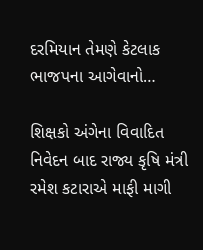દરમિયાન તેમણે કેટલાક ભાજપના આગેવાનો…

શિક્ષકો અંગેના વિવાદિત નિવેદન બાદ રાજ્ય કૃષિ મંત્રી રમેશ કટારાએ માફી માગી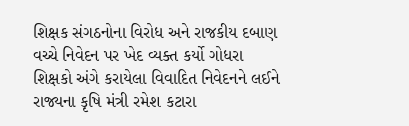શિક્ષક સંગઠનોના વિરોધ અને રાજકીય દબાણ વચ્ચે નિવેદન પર ખેદ વ્યક્ત કર્યો ગોધરા શિક્ષકો અંગે કરાયેલા વિવાદિત નિવેદનને લઈને રાજ્યના કૃષિ મંત્રી રમેશ કટારા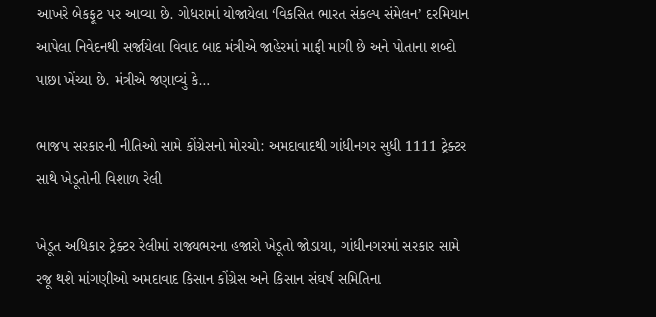આખરે બેકફૂટ પર આવ્યા છે. ગોધરામાં યોજાયેલા ‘વિકસિત ભારત સંકલ્પ સંમેલન’ દરમિયાન આપેલા નિવેદનથી સર્જાયેલા વિવાદ બાદ મંત્રીએ જાહેરમાં માફી માગી છે અને પોતાના શબ્દો પાછા ખેંચ્યા છે. મંત્રીએ જણાવ્યું કે…

ભાજપ સરકારની નીતિઓ સામે કોંગ્રેસનો મોરચો: અમદાવાદથી ગાંધીનગર સુધી 1111 ટ્રેક્ટર સાથે ખેડૂતોની વિશાળ રેલી

ખેડૂત અધિકાર ટ્રેક્ટર રેલીમાં રાજ્યભરના હજારો ખેડૂતો જોડાયા, ગાંધીનગરમાં સરકાર સામે રજૂ થશે માંગણીઓ અમદાવાદ કિસાન કોંગ્રેસ અને કિસાન સંઘર્ષ સમિતિના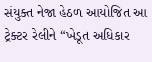સંયુક્ત નેજા હેઠળ આયોજિત આ ટ્રેક્ટર રેલીને “ખેડૂત અધિકાર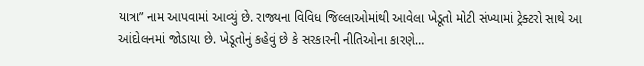યાત્રા” નામ આપવામાં આવ્યું છે. રાજ્યના વિવિધ જિલ્લાઓમાંથી આવેલા ખેડૂતો મોટી સંખ્યામાં ટ્રેક્ટરો સાથે આ આંદોલનમાં જોડાયા છે. ખેડૂતોનું કહેવું છે કે સરકારની નીતિઓના કારણે…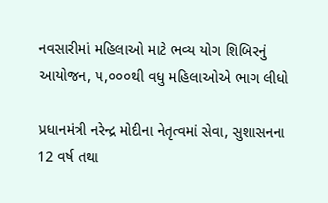નવસારીમાં મહિલાઓ માટે ભવ્ય યોગ શિબિરનું આયોજન, ૫,૦૦૦થી વધુ મહિલાઓએ ભાગ લીધો

પ્રધાનમંત્રી નરેન્દ્ર મોદીના નેતૃત્વમાં સેવા, સુશાસનના 12 વર્ષ તથા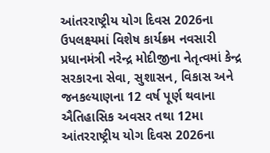આંતરરાષ્ટ્રીય યોગ દિવસ 2026ના ઉપલક્ષ્યમાં વિશેષ કાર્યક્રમ નવસારી પ્રધાનમંત્રી નરેન્દ્ર મોદીજીના નેતૃત્વમાં કેન્દ્ર સરકારના સેવા, સુશાસન, વિકાસ અને જનકલ્યાણના 12 વર્ષ પૂર્ણ થવાના ઐતિહાસિક અવસર તથા 12મા આંતરરાષ્ટ્રીય યોગ દિવસ 2026ના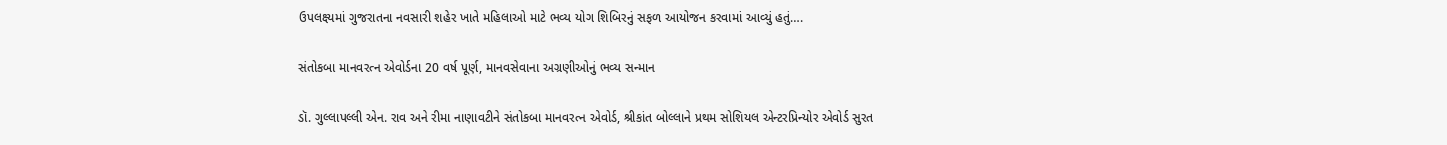ઉપલક્ષ્યમાં ગુજરાતના નવસારી શહેર ખાતે મહિલાઓ માટે ભવ્ય યોગ શિબિરનું સફળ આયોજન કરવામાં આવ્યું હતું….

સંતોકબા માનવરત્ન એવોર્ડના 20 વર્ષ પૂર્ણ, માનવસેવાના અગ્રણીઓનું ભવ્ય સન્માન

ડૉ. ગુલ્લાપલ્લી એન. રાવ અને રીમા નાણાવટીને સંતોકબા માનવરત્ન એવોર્ડ, શ્રીકાંત બોલ્લાને પ્રથમ સોશિયલ એન્ટરપ્રિન્યોર એવોર્ડ સુરત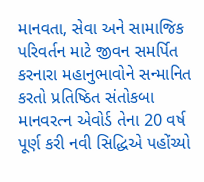માનવતા, સેવા અને સામાજિક પરિવર્તન માટે જીવન સમર્પિત કરનારા મહાનુભાવોને સન્માનિત કરતો પ્રતિષ્ઠિત સંતોકબા માનવરત્ન એવોર્ડ તેના 20 વર્ષ પૂર્ણ કરી નવી સિદ્ધિએ પહોંચ્યો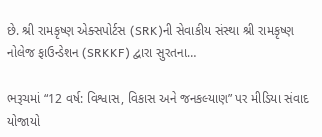છે. શ્રી રામકૃષ્ણ એક્સપોર્ટસ (SRK)ની સેવાકીય સંસ્થા શ્રી રામકૃષ્ણ નોલેજ ફાઉન્ડેશન (SRKKF) દ્વારા સુરતના…

ભરૂચમાં “12 વર્ષ: વિશ્વાસ, વિકાસ અને જનકલ્યાણ” પર મીડિયા સંવાદ યોજાયો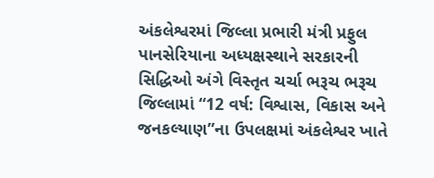અંકલેશ્વરમાં જિલ્લા પ્રભારી મંત્રી પ્રફુલ પાનસેરિયાના અધ્યક્ષસ્થાને સરકારની સિદ્ધિઓ અંગે વિસ્તૃત ચર્ચા ભરૂચ ભરૂચ જિલ્લામાં “12 વર્ષ: વિશ્વાસ, વિકાસ અને જનકલ્યાણ”ના ઉપલક્ષમાં અંકલેશ્વર ખાતે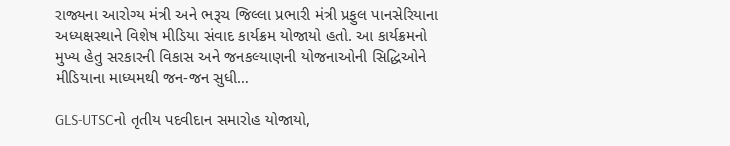રાજ્યના આરોગ્ય મંત્રી અને ભરૂચ જિલ્લા પ્રભારી મંત્રી પ્રફુલ પાનસેરિયાના અધ્યક્ષસ્થાને વિશેષ મીડિયા સંવાદ કાર્યક્રમ યોજાયો હતો. આ કાર્યક્રમનો મુખ્ય હેતુ સરકારની વિકાસ અને જનકલ્યાણની યોજનાઓની સિદ્ધિઓને મીડિયાના માધ્યમથી જન-જન સુધી…

GLS-UTSCનો તૃતીય પદવીદાન સમારોહ યોજાયો,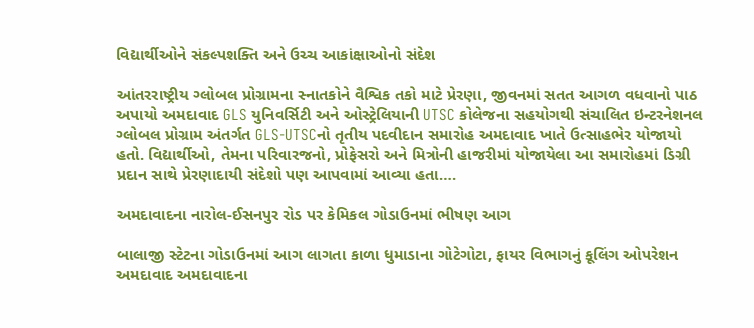વિદ્યાર્થીઓને સંકલ્પશક્તિ અને ઉચ્ચ આકાંક્ષાઓનો સંદેશ

આંતરરાષ્ટ્રીય ગ્લોબલ પ્રોગ્રામના સ્નાતકોને વૈશ્વિક તકો માટે પ્રેરણા, જીવનમાં સતત આગળ વધવાનો પાઠ અપાયો અમદાવાદ GLS યુનિવર્સિટી અને ઓસ્ટ્રેલિયાની UTSC કોલેજના સહયોગથી સંચાલિત ઇન્ટરનેશનલ ગ્લોબલ પ્રોગ્રામ અંતર્ગત GLS-UTSCનો તૃતીય પદવીદાન સમારોહ અમદાવાદ ખાતે ઉત્સાહભેર યોજાયો હતો. વિદ્યાર્થીઓ, તેમના પરિવારજનો, પ્રોફેસરો અને મિત્રોની હાજરીમાં યોજાયેલા આ સમારોહમાં ડિગ્રી પ્રદાન સાથે પ્રેરણાદાયી સંદેશો પણ આપવામાં આવ્યા હતા….

અમદાવાદના નારોલ-ઈસનપુર રોડ પર કેમિકલ ગોડાઉનમાં ભીષણ આગ

બાલાજી સ્ટેટના ગોડાઉનમાં આગ લાગતા કાળા ધુમાડાના ગોટેગોટા, ફાયર વિભાગનું કૂલિંગ ઓપરેશન અમદાવાદ અમદાવાદના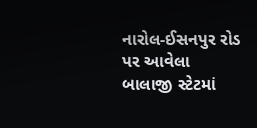નારોલ-ઈસનપુર રોડ પર આવેલા બાલાજી સ્ટેટમાં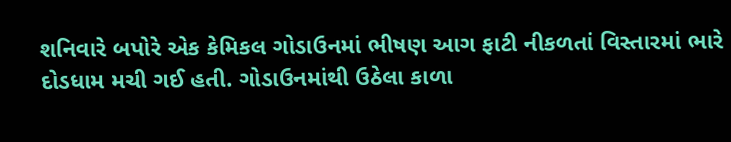શનિવારે બપોરે એક કેમિકલ ગોડાઉનમાં ભીષણ આગ ફાટી નીકળતાં વિસ્તારમાં ભારે દોડધામ મચી ગઈ હતી. ગોડાઉનમાંથી ઉઠેલા કાળા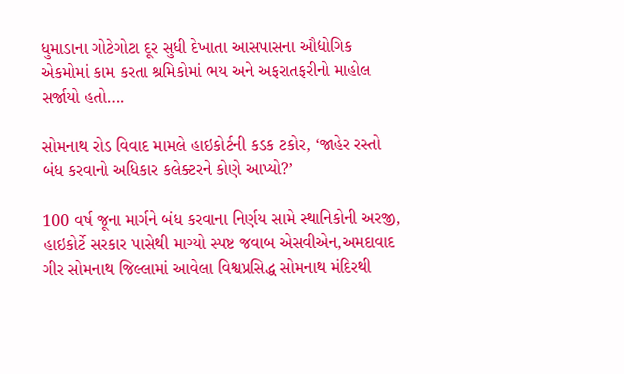ધુમાડાના ગોટેગોટા દૂર સુધી દેખાતા આસપાસના ઔદ્યોગિક એકમોમાં કામ કરતા શ્રમિકોમાં ભય અને અફરાતફરીનો માહોલ સર્જાયો હતો….

સોમનાથ રોડ વિવાદ મામલે હાઇકોર્ટની કડક ટકોર, ‘જાહેર રસ્તો બંધ કરવાનો અધિકાર કલેક્ટરને કોણે આપ્યો?’

100 વર્ષ જૂના માર્ગને બંધ કરવાના નિર્ણય સામે સ્થાનિકોની અરજી, હાઇકોર્ટે સરકાર પાસેથી માગ્યો સ્પષ્ટ જવાબ એસવીએન,અમદાવાદ  ગીર સોમનાથ જિલ્લામાં આવેલા વિશ્વપ્રસિદ્ધ સોમનાથ મંદિરથી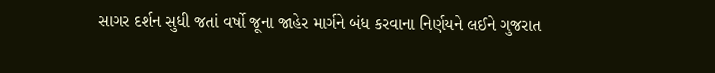સાગર દર્શન સુધી જતાં વર્ષો જૂના જાહેર માર્ગને બંધ કરવાના નિર્ણયને લઈને ગુજરાત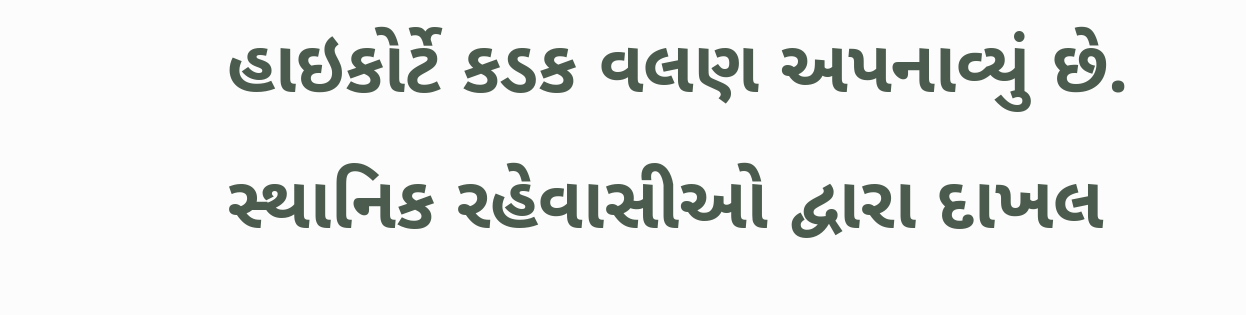હાઇકોર્ટે કડક વલણ અપનાવ્યું છે. સ્થાનિક રહેવાસીઓ દ્વારા દાખલ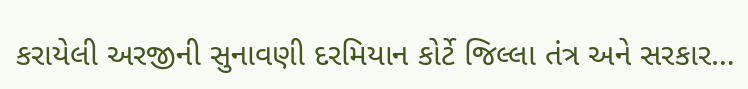કરાયેલી અરજીની સુનાવણી દરમિયાન કોર્ટે જિલ્લા તંત્ર અને સરકાર…